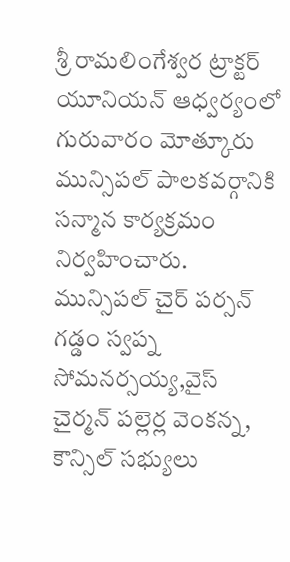శ్రీ రామలింగేశ్వర ట్రాక్టర్ యూనియన్ ఆధ్వర్యంలో గురువారం మోత్కూరు మున్సిపల్ పాలకవర్గానికి సన్మాన కార్యక్రమం నిర్వహించారు. మున్సిపల్ చైర్ పర్సన్ గడ్డం స్వప్న సోమనర్సయ్య,వైస్ చైర్మన్ పల్లెర్ల వెంకన్న, కౌన్సిల్ సభ్యులు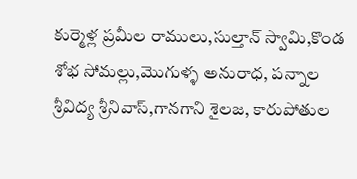కుర్మెళ్ల ప్రమీల రాములు,సుల్తాన్ స్వామి,కొండ శోభ సోమల్లు,మొగుళ్ళ అనురాధ, పన్నాల శ్రీవిద్య శ్రీనివాస్,గానగాని శైలజ, కారుపోతుల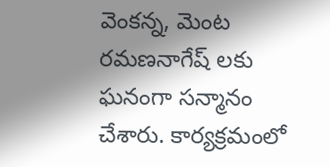వెంకన్న, మెంట రమణనాగేష్ లకు ఘనంగా సన్మానం చేశారు. కార్యక్రమంలో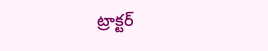ట్రాక్టర్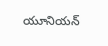యూనియన్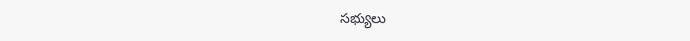సభ్యులు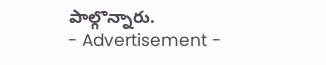పాల్గొన్నారు.
- Advertisement -